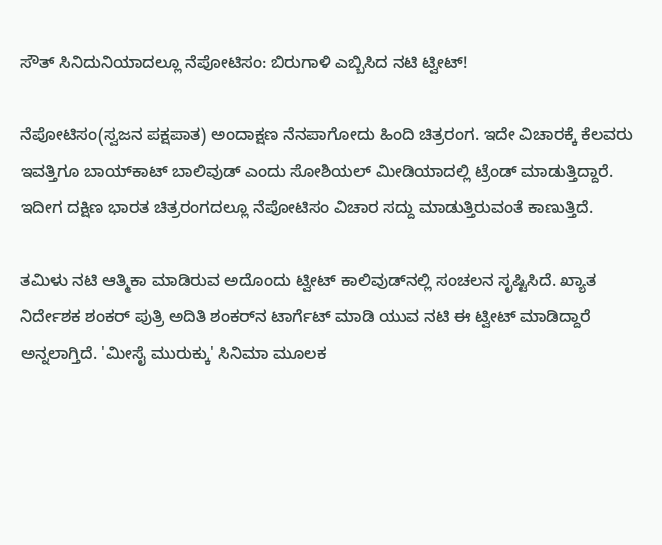ಸೌತ್ ಸಿನಿದುನಿಯಾದಲ್ಲೂ ನೆಪೋಟಿಸಂ: ಬಿರುಗಾಳಿ ಎಬ್ಬಿಸಿದ ನಟಿ ಟ್ವೀಟ್!

ನೆಪೋಟಿಸಂ(ಸ್ವಜನ ಪಕ್ಷಪಾತ) ಅಂದಾಕ್ಷಣ ನೆನಪಾಗೋದು ಹಿಂದಿ ಚಿತ್ರರಂಗ. ಇದೇ ವಿಚಾರಕ್ಕೆ ಕೆಲವರು ಇವತ್ತಿಗೂ ಬಾಯ್‌ಕಾಟ್ ಬಾಲಿವುಡ್‌ ಎಂದು ಸೋಶಿಯಲ್ ಮೀಡಿಯಾದಲ್ಲಿ ಟ್ರೆಂಡ್ ಮಾಡುತ್ತಿದ್ದಾರೆ. ಇದೀಗ ದಕ್ಷಿಣ ಭಾರತ ಚಿತ್ರರಂಗದಲ್ಲೂ ನೆಪೋಟಿಸಂ ವಿಚಾರ ಸದ್ದು ಮಾಡುತ್ತಿರುವಂತೆ ಕಾಣುತ್ತಿದೆ.

ತಮಿಳು ನಟಿ ಆತ್ಮಿಕಾ ಮಾಡಿರುವ ಅದೊಂದು ಟ್ವೀಟ್ ಕಾಲಿವುಡ್‌ನಲ್ಲಿ ಸಂಚಲನ ಸೃಷ್ಟಿಸಿದೆ. ಖ್ಯಾತ ನಿರ್ದೇಶಕ ಶಂಕರ್ ಪುತ್ರಿ ಅದಿತಿ ಶಂಕರ್‌ನ ಟಾರ್ಗೆಟ್ ಮಾಡಿ ಯುವ ನಟಿ ಈ ಟ್ವೀಟ್ ಮಾಡಿದ್ದಾರೆ ಅನ್ನಲಾಗ್ತಿದೆ. 'ಮೀಸೈ ಮುರುಕ್ಕು' ಸಿನಿಮಾ ಮೂಲಕ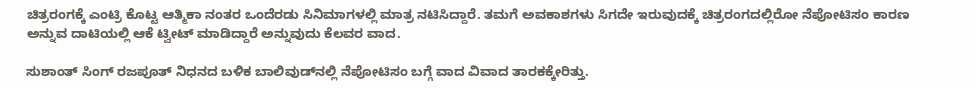ಚಿತ್ರರಂಗಕ್ಕೆ ಎಂಟ್ರಿ ಕೊಟ್ಟ ಆತ್ಮಿಕಾ ನಂತರ ಒಂದೆರಡು ಸಿನಿಮಾಗಳಲ್ಲಿ ಮಾತ್ರ ನಟಿಸಿದ್ದಾರೆ. ತಮಗೆ ಅವಕಾಶಗಳು ಸಿಗದೇ ಇರುವುದಕ್ಕೆ ಚಿತ್ರರಂಗದಲ್ಲಿರೋ ನೆಪೋಟಿಸಂ ಕಾರಣ ಅನ್ನುವ ದಾಟಿಯಲ್ಲಿ ಆಕೆ ಟ್ವೀಟ್ ಮಾಡಿದ್ದಾರೆ ಅನ್ನುವುದು ಕೆಲವರ ವಾದ.

ಸುಶಾಂತ್ ಸಿಂಗ್ ರಜಪೂತ್ ನಿಧನದ ಬಳಿಕ ಬಾಲಿವುಡ್‌ನಲ್ಲಿ ನೆಪೋಟಿಸಂ ಬಗ್ಗೆ ವಾದ ವಿವಾದ ತಾರಕಕ್ಕೇರಿತ್ತು.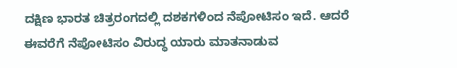ದಕ್ಷಿಣ ಭಾರತ ಚಿತ್ರರಂಗದಲ್ಲಿ ದಶಕಗಳಿಂದ ನೆಪೋಟಿಸಂ ಇದೆ. ಆದರೆ ಈವರೆಗೆ ನೆಪೋಟಿಸಂ ವಿರುದ್ಧ ಯಾರು ಮಾತನಾಡುವ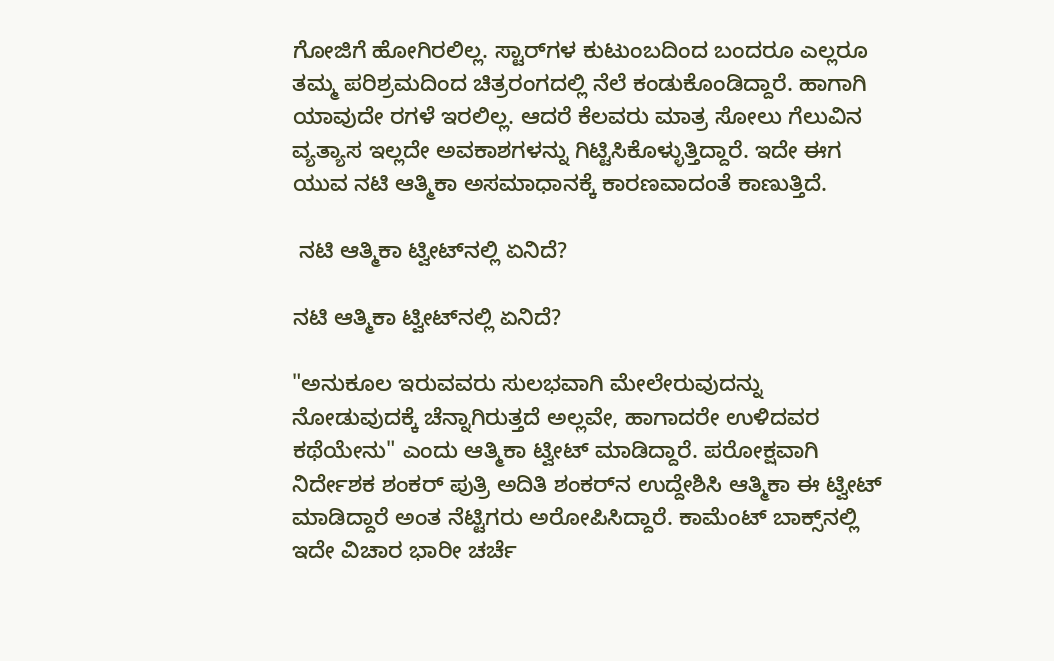ಗೋಜಿಗೆ ಹೋಗಿರಲಿಲ್ಲ. ಸ್ಟಾರ್‌ಗಳ ಕುಟುಂಬದಿಂದ ಬಂದರೂ ಎಲ್ಲರೂ ತಮ್ಮ ಪರಿಶ್ರಮದಿಂದ ಚಿತ್ರರಂಗದಲ್ಲಿ ನೆಲೆ ಕಂಡುಕೊಂಡಿದ್ದಾರೆ. ಹಾಗಾಗಿ ಯಾವುದೇ ರಗಳೆ ಇರಲಿಲ್ಲ. ಆದರೆ ಕೆಲವರು ಮಾತ್ರ ಸೋಲು ಗೆಲುವಿನ ವ್ಯತ್ಯಾಸ ಇಲ್ಲದೇ ಅವಕಾಶಗಳನ್ನು ಗಿಟ್ಟಿಸಿಕೊಳ್ಳುತ್ತಿದ್ದಾರೆ. ಇದೇ ಈಗ ಯುವ ನಟಿ ಆತ್ಮಿಕಾ ಅಸಮಾಧಾನಕ್ಕೆ ಕಾರಣವಾದಂತೆ ಕಾಣುತ್ತಿದೆ.

 ನಟಿ ಆತ್ಮಿಕಾ ಟ್ವೀಟ್‌ನಲ್ಲಿ ಏನಿದೆ?

ನಟಿ ಆತ್ಮಿಕಾ ಟ್ವೀಟ್‌ನಲ್ಲಿ ಏನಿದೆ?

"ಅನುಕೂಲ ಇರುವವರು ಸುಲಭವಾಗಿ ಮೇಲೇರುವುದನ್ನು ನೋಡುವುದಕ್ಕೆ ಚೆನ್ನಾಗಿರುತ್ತದೆ ಅಲ್ಲವೇ, ಹಾಗಾದರೇ ಉಳಿದವರ ಕಥೆಯೇನು" ಎಂದು ಆತ್ಮಿಕಾ ಟ್ವೀಟ್ ಮಾಡಿದ್ದಾರೆ. ಪರೋಕ್ಷವಾಗಿ ನಿರ್ದೇಶಕ ಶಂಕರ್ ಪುತ್ರಿ ಅದಿತಿ ಶಂಕರ್‌ನ ಉದ್ದೇಶಿಸಿ ಆತ್ಮಿಕಾ ಈ ಟ್ವೀಟ್ ಮಾಡಿದ್ದಾರೆ ಅಂತ ನೆಟ್ಟಿಗರು ಅರೋಪಿಸಿದ್ದಾರೆ. ಕಾಮೆಂಟ್ ಬಾಕ್ಸ್‌ನಲ್ಲಿ ಇದೇ ವಿಚಾರ ಭಾರೀ ಚರ್ಚೆ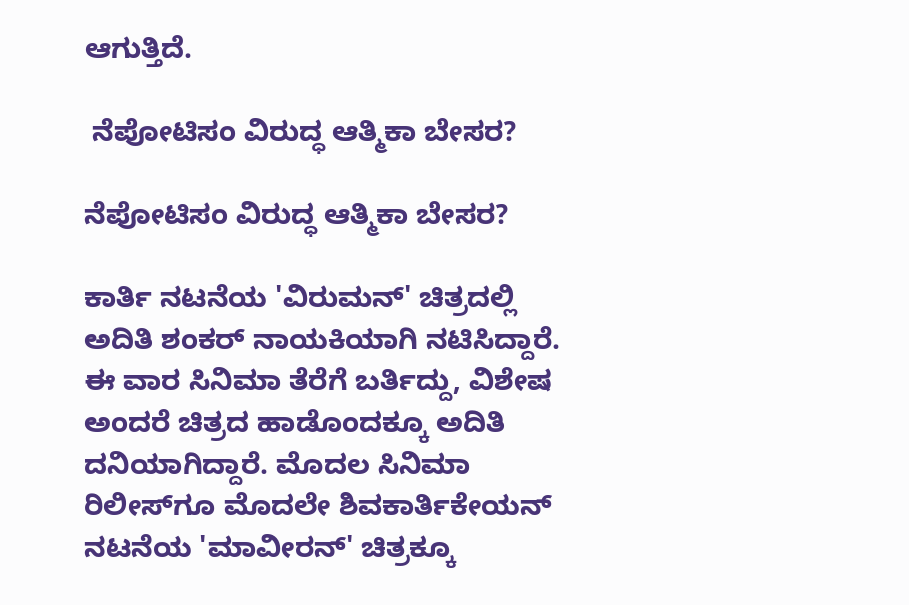ಆಗುತ್ತಿದೆ.

 ನೆಪೋಟಿಸಂ ವಿರುದ್ಧ ಆತ್ಮಿಕಾ ಬೇಸರ?

ನೆಪೋಟಿಸಂ ವಿರುದ್ಧ ಆತ್ಮಿಕಾ ಬೇಸರ?

ಕಾರ್ತಿ ನಟನೆಯ 'ವಿರುಮನ್' ಚಿತ್ರದಲ್ಲಿ ಅದಿತಿ ಶಂಕರ್‌ ನಾಯಕಿಯಾಗಿ ನಟಿಸಿದ್ದಾರೆ. ಈ ವಾರ ಸಿನಿಮಾ ತೆರೆಗೆ ಬರ್ತಿದ್ದು, ವಿಶೇಷ ಅಂದರೆ ಚಿತ್ರದ ಹಾಡೊಂದಕ್ಕೂ ಅದಿತಿ ದನಿಯಾಗಿದ್ದಾರೆ. ಮೊದಲ ಸಿನಿಮಾ ರಿಲೀಸ್‌ಗೂ ಮೊದಲೇ ಶಿವಕಾರ್ತಿಕೇಯನ್ ನಟನೆಯ 'ಮಾವೀರನ್' ಚಿತ್ರಕ್ಕೂ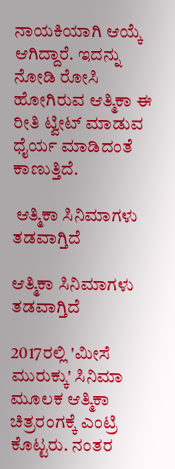ನಾಯಕಿಯಾಗಿ ಆಯ್ಕೆ ಆಗಿದ್ದಾರೆ. ಇದನ್ನು ನೋಡಿ ರೋಸಿ ಹೋಗಿರುವ ಆತ್ಮಿಕಾ ಈ ರೀತಿ ಟ್ವೀಟ್ ಮಾಡುವ ಧೈರ್ಯ ಮಾಡಿದಂತೆ ಕಾಣುತ್ತಿದೆ.

 ಆತ್ಮಿಕಾ ಸಿನಿಮಾಗಳು ತಡವಾಗ್ತಿದೆ

ಆತ್ಮಿಕಾ ಸಿನಿಮಾಗಳು ತಡವಾಗ್ತಿದೆ

2017ರಲ್ಲಿ 'ಮೀಸೆ ಮುರುಕ್ಕು' ಸಿನಿಮಾ ಮೂಲಕ ಆತ್ಮಿಕಾ ಚಿತ್ರರಂಗಕ್ಕೆ ಎಂಟ್ರಿ ಕೊಟ್ಟರು. ನಂತರ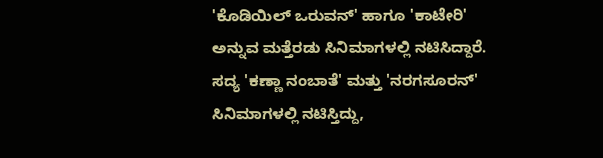'ಕೊಡಿಯಿಲ್ ಒರುವನ್' ಹಾಗೂ 'ಕಾಟೇರಿ' ಅನ್ನುವ ಮತ್ತೆರಡು ಸಿನಿಮಾಗಳಲ್ಲಿ ನಟಿಸಿದ್ದಾರೆ. ಸದ್ಯ 'ಕಣ್ಣಾ ನಂಬಾತೆ' ಮತ್ತು 'ನರಗಸೂರನ್' ಸಿನಿಮಾಗಳಲ್ಲಿ ನಟಿಸ್ತಿದ್ದು,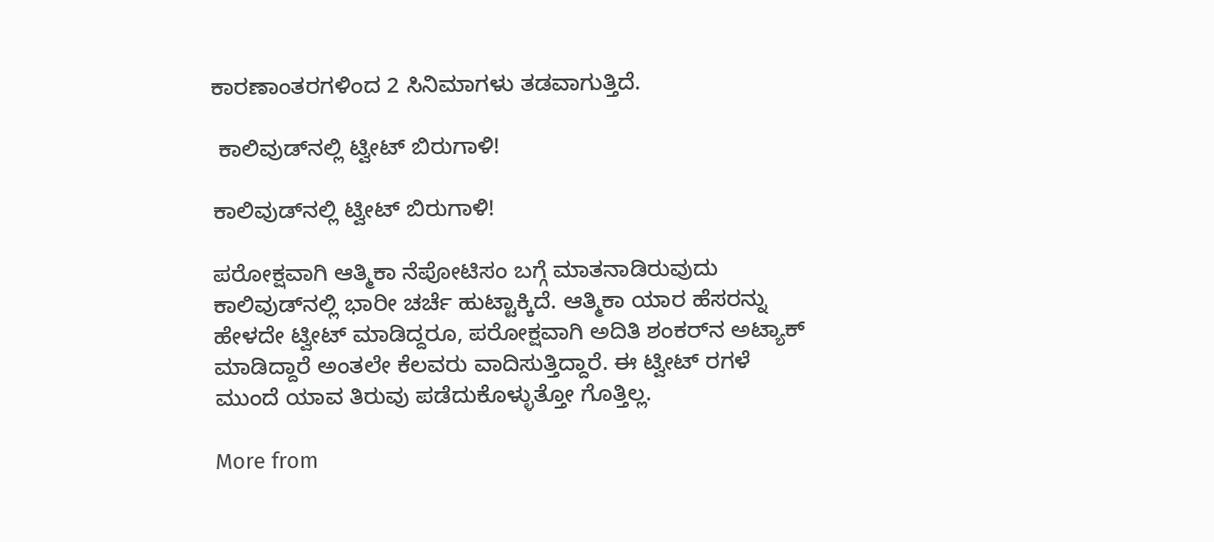ಕಾರಣಾಂತರಗಳಿಂದ 2 ಸಿನಿಮಾಗಳು ತಡವಾಗುತ್ತಿದೆ.

 ಕಾಲಿವುಡ್‌ನಲ್ಲಿ ಟ್ವೀಟ್ ಬಿರುಗಾಳಿ!

ಕಾಲಿವುಡ್‌ನಲ್ಲಿ ಟ್ವೀಟ್ ಬಿರುಗಾಳಿ!

ಪರೋಕ್ಷವಾಗಿ ಆತ್ಮಿಕಾ ನೆಪೋಟಿಸಂ ಬಗ್ಗೆ ಮಾತನಾಡಿರುವುದು ಕಾಲಿವುಡ್‌ನಲ್ಲಿ ಭಾರೀ ಚರ್ಚೆ ಹುಟ್ಟಾಕ್ಕಿದೆ. ಆತ್ಮಿಕಾ ಯಾರ ಹೆಸರನ್ನು ಹೇಳದೇ ಟ್ವೀಟ್ ಮಾಡಿದ್ದರೂ, ಪರೋಕ್ಷವಾಗಿ ಅದಿತಿ ಶಂಕರ್‌ನ ಅಟ್ಯಾಕ್ ಮಾಡಿದ್ದಾರೆ ಅಂತಲೇ ಕೆಲವರು ವಾದಿಸುತ್ತಿದ್ದಾರೆ. ಈ ಟ್ವೀಟ್ ರಗಳೆ ಮುಂದೆ ಯಾವ ತಿರುವು ಪಡೆದುಕೊಳ್ಳುತ್ತೋ ಗೊತ್ತಿಲ್ಲ.

More from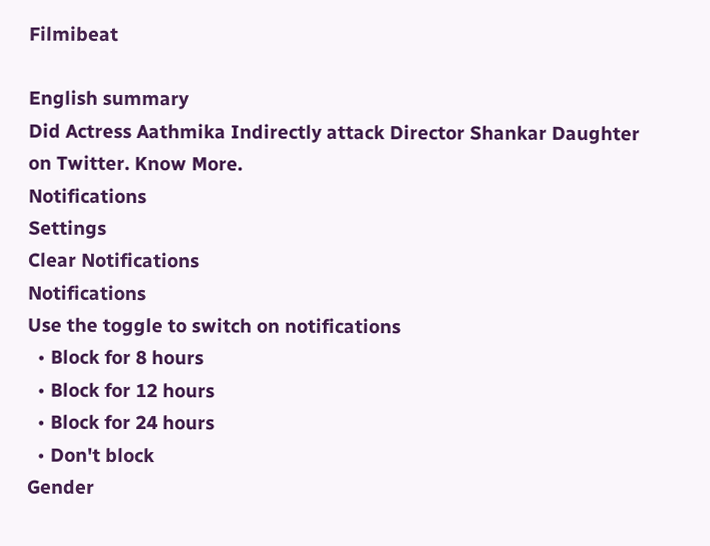Filmibeat

English summary
Did Actress Aathmika Indirectly attack Director Shankar Daughter on Twitter. Know More.
Notifications
Settings
Clear Notifications
Notifications
Use the toggle to switch on notifications
  • Block for 8 hours
  • Block for 12 hours
  • Block for 24 hours
  • Don't block
Gender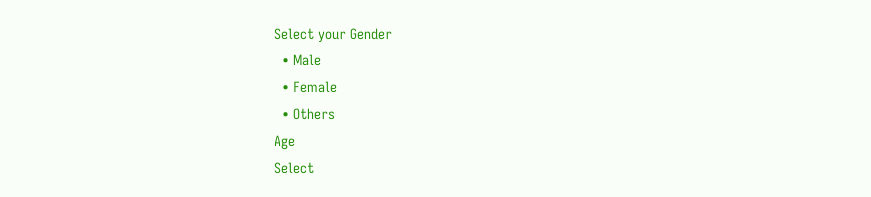Select your Gender
  • Male
  • Female
  • Others
Age
Select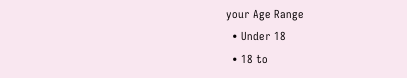your Age Range
  • Under 18
  • 18 to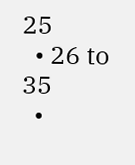25
  • 26 to 35
  •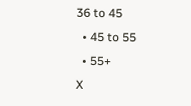36 to 45
  • 45 to 55
  • 55+
X